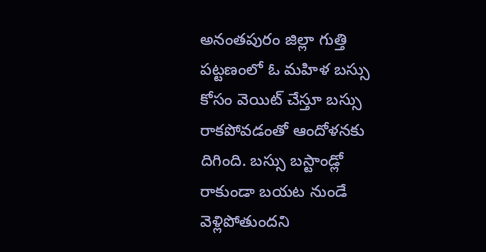అనంతపురం జిల్లా గుత్తి పట్టణంలో ఓ మహిళ బస్సు కోసం వెయిట్ చేస్తూ బస్సు రాకపోవడంతో ఆందోళనకు దిగింది. బస్సు బస్టాండ్లో రాకుండా బయట నుండే వెళ్లిపోతుందని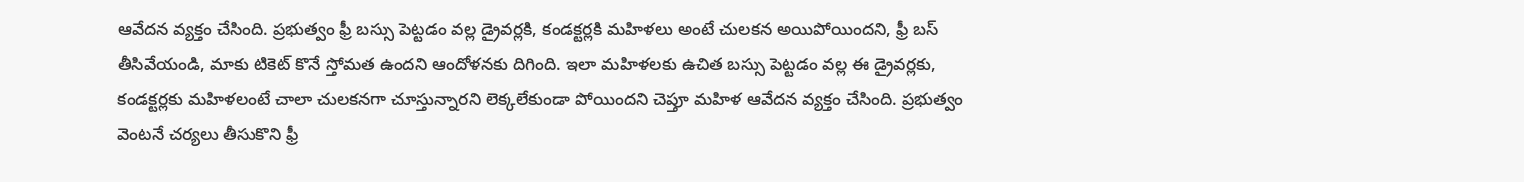ఆవేదన వ్యక్తం చేసింది. ప్రభుత్వం ఫ్రీ బస్సు పెట్టడం వల్ల డ్రైవర్లకి, కండక్టర్లకి మహిళలు అంటే చులకన అయిపోయిందని, ఫ్రీ బస్ తీసివేయండి, మాకు టికెట్ కొనే స్తోమత ఉందని ఆందోళనకు దిగింది. ఇలా మహిళలకు ఉచిత బస్సు పెట్టడం వల్ల ఈ డ్రైవర్లకు, కండక్టర్లకు మహిళలంటే చాలా చులకనగా చూస్తున్నారని లెక్కలేకుండా పోయిందని చెప్తూ మహిళ ఆవేదన వ్యక్తం చేసింది. ప్రభుత్వం వెంటనే చర్యలు తీసుకొని ఫ్రీ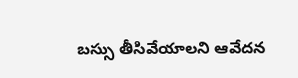బస్సు తీసివేయాలని ఆవేదన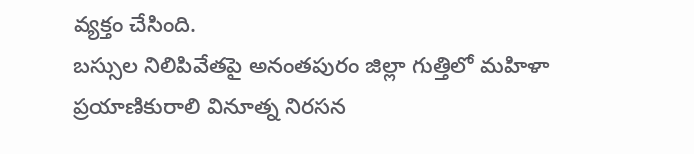వ్యక్తం చేసింది.
బస్సుల నిలిపివేతపై అనంతపురం జిల్లా గుత్తిలో మహిళా ప్రయాణికురాలి వినూత్న నిరసన